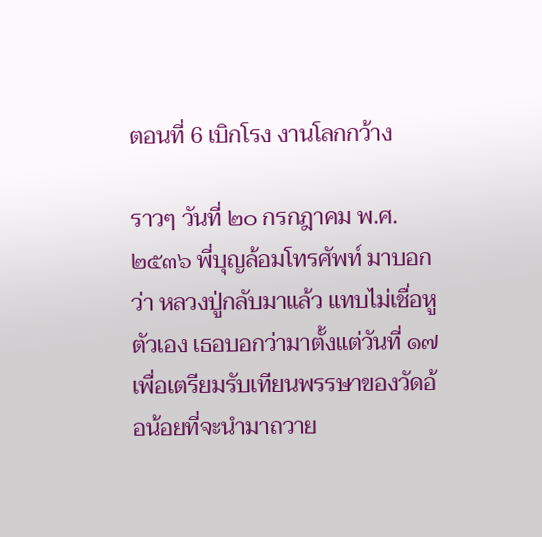ตอนที่ 6 เบิกโรง งานโลกกว้าง

ราวๆ วันที่ ๒๐ กรกฎาคม พ.ศ. ๒๕๓๖ พี่บุญล้อมโทรศัพท์ มาบอกว่า หลวงปู่กลับมาแล้ว แทบไม่เชื่อหูตัวเอง เธอบอกว่ามาตั้งแต่วันที่ ๑๗ เพื่อเตรียมรับเทียนพรรษาของวัดอ้อน้อยที่จะนำมาถวาย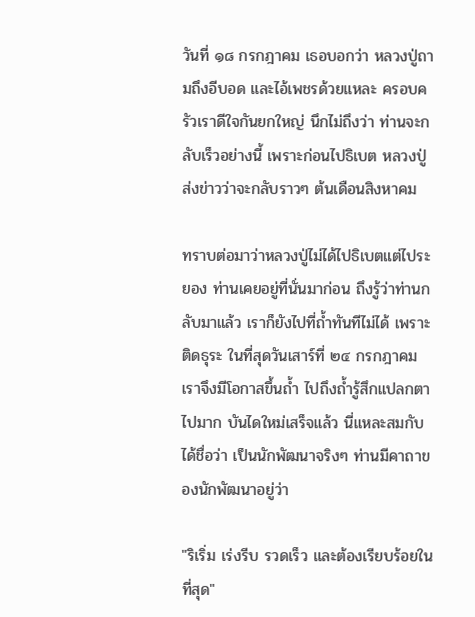วันที่ ๑๘ กรกฎาคม เธอบอกว่า หลวงปู่ถามถึงอีบอด และไอ้เพชรด้วยแหละ ครอบครัวเราดีใจกันยกใหญ่ นึกไม่ถึงว่า ท่านจะกลับเร็วอย่างนี้ เพราะก่อนไปธิเบต หลวงปู่ส่งข่าวว่าจะกลับราวๆ ต้นเดือนสิงหาคม

ทราบต่อมาว่าหลวงปู่ไม่ได้ไปธิเบตแต่ไประยอง ท่านเคยอยู่ที่นั่นมาก่อน ถึงรู้ว่าท่านกลับมาแล้ว เราก็ยังไปที่ถ้ำทันทีไม่ได้ เพราะติดธุระ ในที่สุดวันเสาร์ที่ ๒๔ กรกฎาคม เราจึงมีโอกาสขึ้นถ้ำ ไปถึงถ้ำรู้สึกแปลกตาไปมาก บันไดใหม่เสร็จแล้ว นี่แหละสมกับได้ชื่อว่า เป็นนักพัฒนาจริงๆ ท่านมีคาถาของนักพัฒนาอยู่ว่า

"ริเริ่ม เร่งรีบ รวดเร็ว และต้องเรียบร้อยในที่สุด"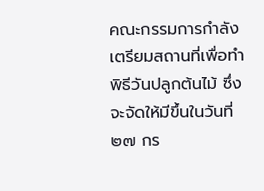คณะกรรมการกำลังเตรียมสถานที่เพื่อทำพิธีวันปลูกต้นไม้ ซึ่งจะจัดให้มีขึ้นในวันที่ ๒๗ กร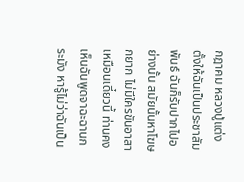กฎาคม หลวงปู่แต่งตั้งให้ฉันเป็นประชาสัมพันธ์ ฉันก็รับปากไปอย่างนั้น สมัยนั้นหาโฆษกยาก ไม่มีใครขันอาสาเหมือนเดี๋ยวนี้ ท่านคงเห็นฉันพูดจาฉะฉานกระมัง หารู้ไม่ว่าฉันเป็น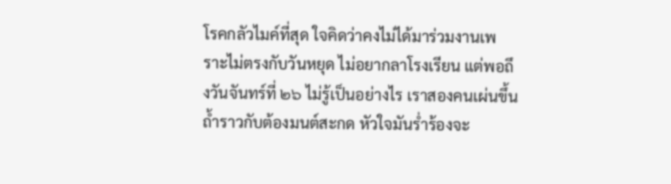โรคกลัวไมค์ที่สุด ใจคิดว่าคงไม่ได้มาร่วมงานเพราะไม่ตรงกับวันหยุด ไม่อยากลาโรงเรียน แต่พอถึงวันจันทร์ที่ ๒๖ ไม่รู้เป็นอย่างไร เราสองคนเผ่นขึ้นถ้ำราวกับต้องมนต์สะกด หัวใจมันร่ำร้องจะ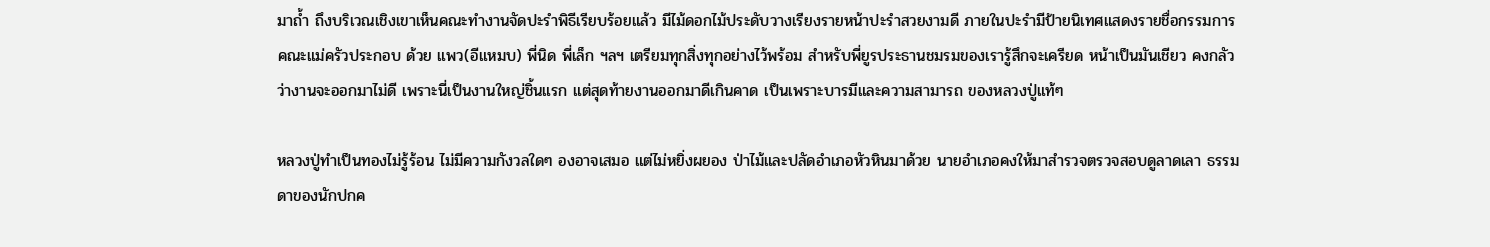มาถ้ำ ถึงบริเวณเชิงเขาเห็นคณะทำงานจัดปะรำพิธีเรียบร้อยแล้ว มีไม้ดอกไม้ประดับวางเรียงรายหน้าปะรำสวยงามดี ภายในปะรำมีป้ายนิเทศแสดงรายชื่อกรรมการ คณะแม่ครัวประกอบ ด้วย แพว(อีแหมบ) พี่นิด พี่เล็ก ฯลฯ เตรียมทุกสิ่งทุกอย่างไว้พร้อม สำหรับพี่ยูรประธานชมรมของเรารู้สึกจะเครียด หน้าเป็นมันเชียว คงกลัวว่างานจะออกมาไม่ดี เพราะนี่เป็นงานใหญ่ชิ้นแรก แต่สุดท้ายงานออกมาดีเกินคาด เป็นเพราะบารมีและความสามารถ ของหลวงปู่แท้ๆ

หลวงปู่ทำเป็นทองไม่รู้ร้อน ไม่มีความกังวลใดๆ องอาจเสมอ แต่ไม่หยิ่งผยอง ป่าไม้และปลัดอำเภอหัวหินมาด้วย นายอำเภอคงให้มาสำรวจตรวจสอบดูลาดเลา ธรรมดาของนักปกค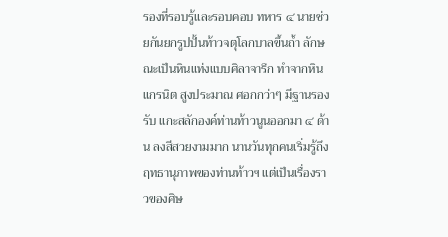รองที่รอบรู้และรอบคอบ ทหาร ๔ นายช่วยกันยกรูปปั้นท้าวจตุโลกบาลขึ้นถ้ำ ลักษณะเป็นหินแท่งแบบศิลาจารึก ทำจากหินแกรนิต สูงประมาณ ศอกกว่าๆ มีฐานรองรับ แกะสลักองค์ท่านท้าวนูนออกมา ๔ ด้าน ลงสีสวยงามมาก นานวันทุกคนเริ่มรู้ถึงฤทธานุภาพของท่านท้าวฯ แต่เป็นเรื่องราวของศิษ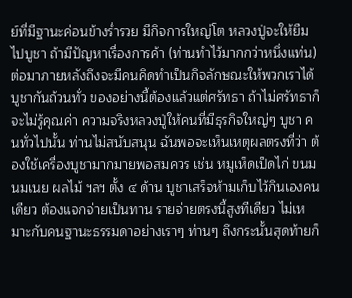ย์ที่มีฐานะค่อนข้างร่ำรวย มีกิจการใหญ่โต หลวงปู่จะให้ยืมไปบูชา ถ้ามีปัญหาเรื่องการค้า (ท่านทำไว้มากกว่าหนึ่งแท่น) ต่อมาภายหลังถึงจะมีคนคิดทำเป็นกิจลักษณะให้พวกเราได้บูชากันถ้วนทั่ว ของอย่างนี้ต้องแล้วแต่ศรัทธา ถ้าไม่ศรัทธาก็จะไม่รู้คุณค่า ความจริงหลวงปู่ให้คนที่มีธุรกิจใหญ่ๆ บูชา คนทั่วไปนั้น ท่านไม่สนับสนุน ฉันพอจะเห็นเหตุผลตรงที่ว่า ต้องใช้เครื่องบูชามากมายพอสมควร เช่น หมูเห็ดเป็ดไก่ ขนมนมเนย ผลไม้ ฯลฯ ตั้ง ๔ ด้าน บูชาเสร็จห้ามเก็บไว้กินเองคนเดียว ต้องแจกจ่ายเป็นทาน รายจ่ายตรงนี้สูงทีเดียว ไม่เหมาะกับคนฐานะธรรมดาอย่างเราๆ ท่านๆ ถึงกระนั้นสุดท้ายก็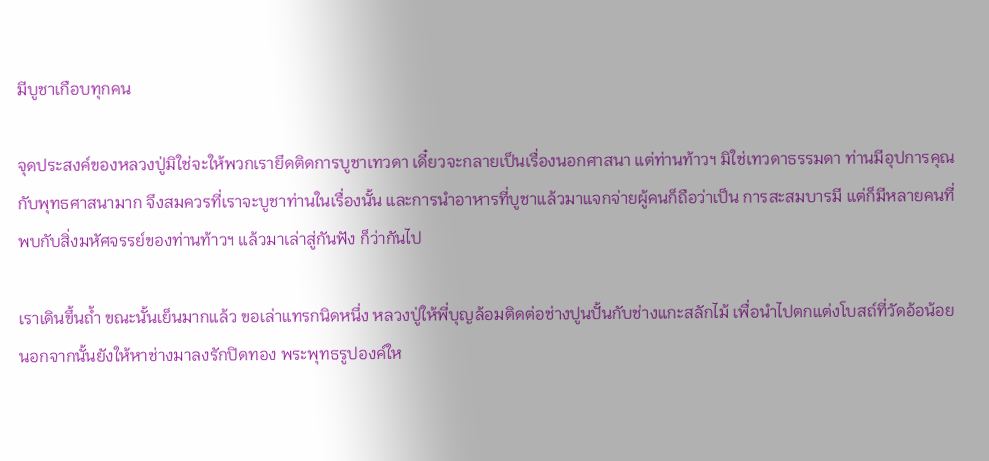มีบูชาเกือบทุกคน

จุดประสงค์ของหลวงปู่มิใช่จะให้พวกเรายึดติดการบูชาเทวดา เดี๋ยวจะกลายเป็นเรื่องนอกศาสนา แต่ท่านท้าวฯ มิใช่เทวดาธรรมดา ท่านมีอุปการคุณกับพุทธศาสนามาก จึงสมควรที่เราจะบูชาท่านในเรื่องนั้น และการนำอาหารที่บูชาแล้วมาแจกจ่ายผู้คนก็ถือว่าเป็น การสะสมบารมี แต่ก็มีหลายคนที่พบกับสิ่งมหัศจรรย์ของท่านท้าวฯ แล้วมาเล่าสู่กันฟัง ก็ว่ากันไป

เราเดินขึ้นถ้ำ ขณะนั้นเย็นมากแล้ว ขอเล่าแทรกนิดหนึ่ง หลวงปู่ให้พี่บุญล้อมติดต่อช่างปูนปั้นกับช่างแกะสลักไม้ เพื่อนำไปตกแต่งโบสถ์ที่วัดอ้อน้อย นอกจากนั้นยังให้หาช่างมาลงรักปิดทอง พระพุทธรูปองค์ให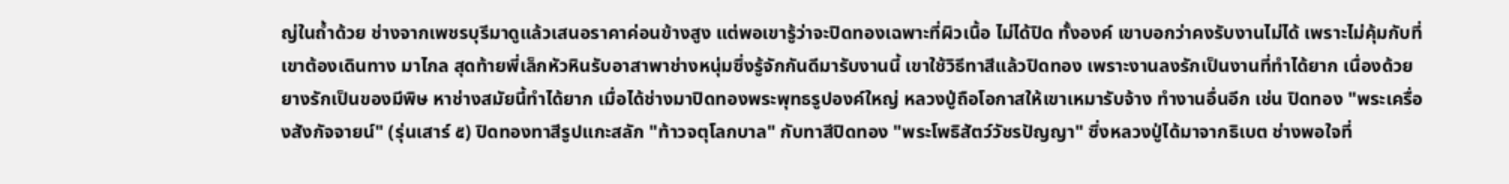ญ่ในถ้ำด้วย ช่างจากเพชรบุรีมาดูแล้วเสนอราคาค่อนข้างสูง แต่พอเขารู้ว่าจะปิดทองเฉพาะที่ผิวเนื้อ ไม่ได้ปิด ทั้งองค์ เขาบอกว่าคงรับงานไม่ได้ เพราะไม่คุ้มกับที่เขาต้องเดินทาง มาไกล สุดท้ายพี่เล็กหัวหินรับอาสาพาช่างหนุ่มซึ่งรู้จักกันดีมารับงานนี้ เขาใช้วิธีทาสีแล้วปิดทอง เพราะงานลงรักเป็นงานที่ทำได้ยาก เนื่องด้วยยางรักเป็นของมีพิษ หาช่างสมัยนี้ทำได้ยาก เมื่อได้ช่างมาปิดทองพระพุทธรูปองค์ใหญ่ หลวงปู่ถือโอกาสให้เขาเหมารับจ้าง ทำงานอื่นอีก เช่น ปิดทอง "พระเครื่องสังกัจจายน์" (รุ่นเสาร์ ๕) ปิดทองทาสีรูปแกะสลัก "ท้าวจตุโลกบาล" กับทาสีปิดทอง "พระโพธิสัตว์วัชรปัญญา" ซึ่งหลวงปู่ได้มาจากธิเบต ช่างพอใจที่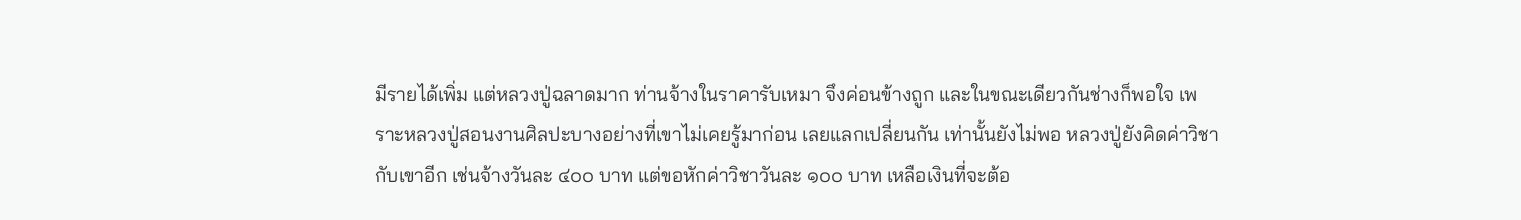มีรายได้เพิ่ม แต่หลวงปู่ฉลาดมาก ท่านจ้างในราคารับเหมา จึงค่อนข้างถูก และในขณะเดียวกันช่างก็พอใจ เพราะหลวงปู่สอนงานศิลปะบางอย่างที่เขาไม่เคยรู้มาก่อน เลยแลกเปลี่ยนกัน เท่านั้นยังไม่พอ หลวงปู่ยังคิดค่าวิชากับเขาอีก เช่นจ้างวันละ ๔๐๐ บาท แต่ขอหักค่าวิชาวันละ ๑๐๐ บาท เหลือเงินที่จะต้อ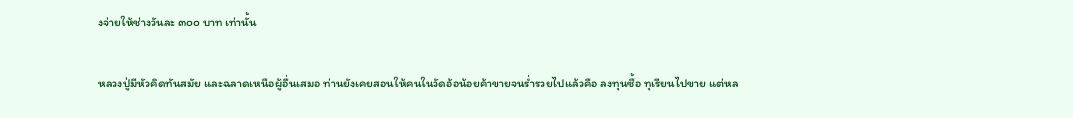งจ่ายให้ช่างวันละ ๓๐๐ บาท เท่านั้น

หลวงปู่มีหัวคิดทันสมัย และฉลาดเหนือผู้อื่นเสมอ ท่านยังเคยสอนให้คนในวัดอ้อน้อยค้าขายจนร่ำรวยไปแล้วคือ ลงทุนซื้อ ทุเรียนไปขาย แต่หล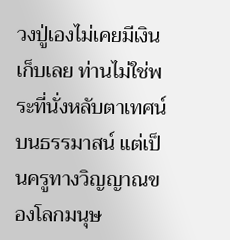วงปู่เองไม่เคยมีเงินเก็บเลย ท่านไม่ใช่พระที่นั่งหลับตาเทศน์บนธรรมาสน์ แต่เป็นครูทางวิญญาณของโลกมนุษ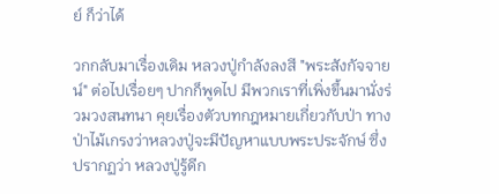ย์ ก็ว่าได้

วกกลับมาเรื่องเดิม หลวงปู่กำลังลงสี "พระสังกัจจายน์" ต่อไปเรื่อยๆ ปากก็พูดไป มีพวกเราที่เพิ่งขึ้นมานั่งร่วมวงสนทนา คุยเรื่องตัวบทกฎหมายเกี่ยวกับป่า ทางป่าไม้เกรงว่าหลวงปู่จะมีปัญหาแบบพระประจักษ์ ซึ่งปรากฏว่า หลวงปู่รู้ดีก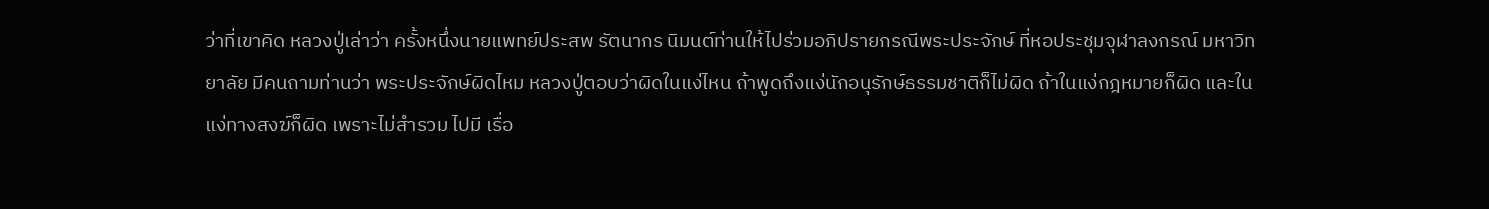ว่าที่เขาคิด หลวงปู่เล่าว่า ครั้งหนึ่งนายแพทย์ประสพ รัตนากร นิมนต์ท่านให้ไปร่วมอภิปรายกรณีพระประจักษ์ ที่หอประชุมจุฬาลงกรณ์ มหาวิทยาลัย มีคนถามท่านว่า พระประจักษ์ผิดไหม หลวงปู่ตอบว่าผิดในแง่ไหน ถ้าพูดถึงแง่นักอนุรักษ์ธรรมชาติก็ไม่ผิด ถ้าในแง่กฎหมายก็ผิด และในแง่ทางสงฆ์ก็ผิด เพราะไม่สำรวม ไปมี เรื่อ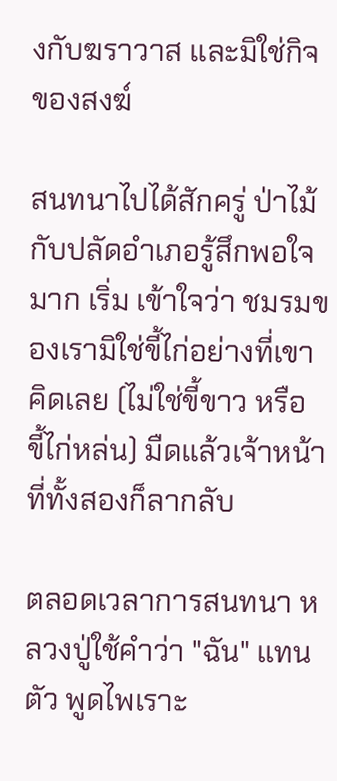งกับฆราวาส และมิใช่กิจของสงฆ์

สนทนาไปได้สักครู่ ป่าไม้กับปลัดอำเภอรู้สึกพอใจมาก เริ่ม เข้าใจว่า ชมรมของเรามิใช่ขี้ไก่อย่างที่เขาคิดเลย (ไม่ใช่ขี้ขาว หรือ ขี้ไก่หล่น) มืดแล้วเจ้าหน้าที่ทั้งสองก็ลากลับ

ตลอดเวลาการสนทนา หลวงปู่ใช้คำว่า "ฉัน" แทนตัว พูดไพเราะ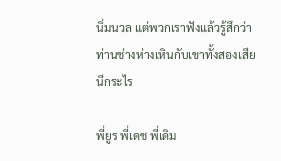นิ่มนวล แต่พวกเราฟังแล้วรู้สึกว่าท่านช่างห่างเหินกับเขาทั้งสองเสียนีกระไร

พี่ยูร พี่เดช พี่เดิม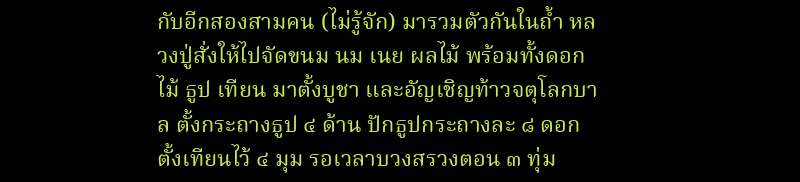กับอีกสองสามคน (ไม่รู้จัก) มารวมตัวกันในถ้ำ หลวงปู่สั่งให้ไปจัดขนม นม เนย ผลไม้ พร้อมทั้งดอกไม้ ธูป เทียน มาตั้งบูชา และอัญเชิญท้าวจตุโลกบาล ตั้งกระถางธูป ๔ ด้าน ปักธูปกระถางละ ๘ ดอก ตั้งเทียนไว้ ๔ มุม รอเวลาบวงสรวงตอน ๓ ทุ่ม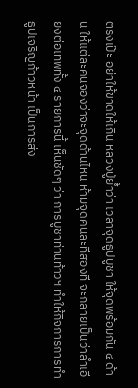ตรงเป๊ะ อย่าให้ขาดให้เกิน หลวงปู่ย้ำว่า เวลาจุดธูปบูชา ให้จุดพร้อมกัน ๔ ด้าน ให้แต่ละคนจองว่าจะจุดด้านไหน ห้ามจุดคนละทีสองที จะกลายเป็นว่าลำเอียงต่อเทพทั้ง ๔ รายการนี้ เห็นชัดๆ ว่า การบูชาท่านท้าวฯ ทำให้กิจการการทำธูปเจริญก้าวหน้า เป็นการส่ง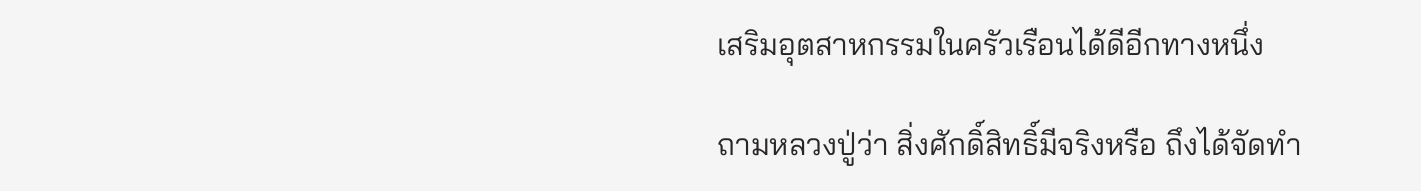เสริมอุตสาหกรรมในครัวเรือนได้ดีอีกทางหนึ่ง

ถามหลวงปู่ว่า สิ่งศักดิ์สิทธิ์มีจริงหรือ ถึงได้จัดทำ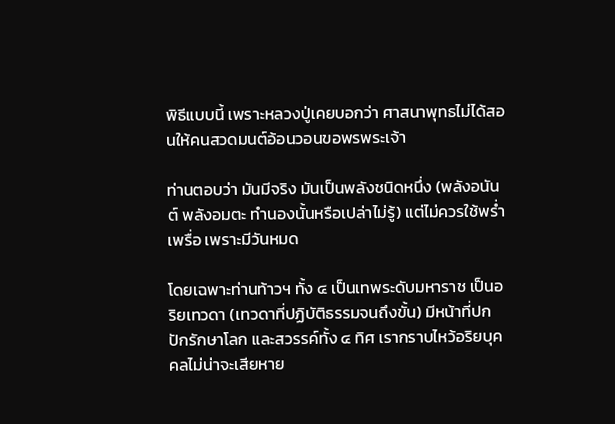พิธีแบบนี้ เพราะหลวงปู่เคยบอกว่า ศาสนาพุทธไม่ได้สอนให้คนสวดมนต์อ้อนวอนขอพรพระเจ้า

ท่านตอบว่า มันมีจริง มันเป็นพลังชนิดหนึ่ง (พลังอนันต์ พลังอมตะ ทำนองนั้นหรือเปล่าไม่รู้) แต่ไม่ควรใช้พร่ำเพรื่อ เพราะมีวันหมด

โดยเฉพาะท่านท้าวฯ ทั้ง ๔ เป็นเทพระดับมหาราช เป็นอริยเทวดา (เทวดาที่ปฏิบัติธรรมจนถึงขั้น) มีหน้าที่ปกปักรักษาโลก และสวรรค์ทั้ง ๔ ทิศ เรากราบไหว้อริยบุคคลไม่น่าจะเสียหาย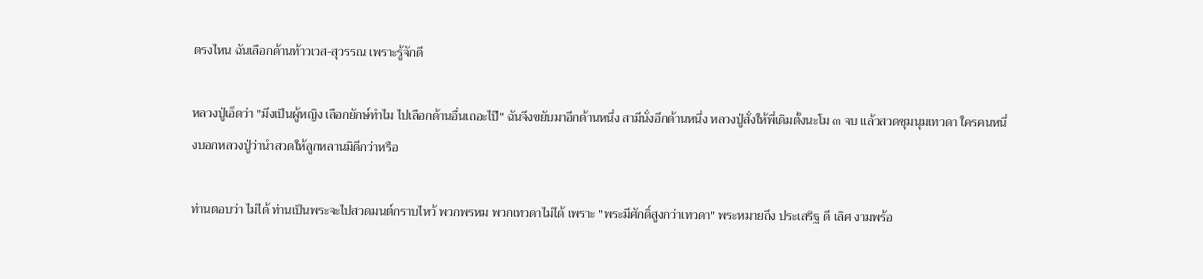ตรงไหน ฉันเลือกด้านท้าวเวส-สุวรรณ เพราะรู้จักดี

หลวงปู่เอ็ดว่า "มึงเป็นผู้หญิง เลือกยักษ์ทำไม ไปเลือกด้านอื่นเถอะไป๊" ฉันจึงขยับมาอีกด้านหนึ่ง สามีนั่งอีกด้านหนึ่ง หลวงปู่สั่งให้พี่เดิมตั้งนะโม ๓ จบ แล้วสวดชุมนุมเทวดา ใครคนหนึ่งบอกหลวงปู่ว่านำสวดให้ลูกหลานมิดีกว่าหรือ

ท่านตอบว่า ไม่ได้ ท่านเป็นพระจะไปสวดมนต์กราบไหว้ พวกพรหม พวกเทวดาไม่ได้ เพราะ "พระมีศักดิ์สูงกว่าเทวดา" พระหมายถึง ประเสริฐ ดี เลิศ งามพร้อ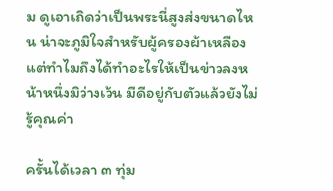ม ดูเอาเถิดว่าเป็นพระนี่สูงส่งขนาดไหน น่าจะภูมิใจสำหรับผู้ครองผ้าเหลือง แต่ทำไมถึงได้ทำอะไรให้เป็นข่าวลงหน้าหนึ่งมิว่างเว้น มีดีอยู่กับตัวแล้วยังไม่รู้คุณค่า

ครั้นได้เวลา ๓ ทุ่ม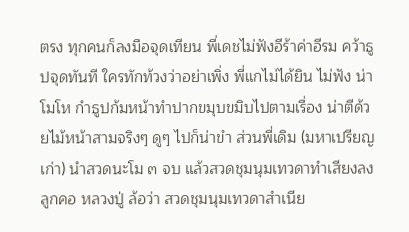ตรง ทุกคนก็ลงมือจุดเทียน พี่เดชไม่ฟังอีร้าค่าอีรม คว้าธูปจุดทันที ใครทักท้วงว่าอย่าเพิ่ง พี่แกไม่ได้ยิน ไม่ฟัง น่าโมโห กำธูปก้มหน้าทำปากขมุบขมิบไปตามเรื่อง น่าตีด้วยไม้หน้าสามจริงๆ ดูๆ ไปก็น่าขำ ส่วนพี่เดิม (มหาเปรียญเก่า) นำสวดนะโม ๓ จบ แล้วสวดชุมนุมเทวดาทำเสียงลงลูกคอ หลวงปู่ ล้อว่า สวดชุมนุมเทวดาสำเนีย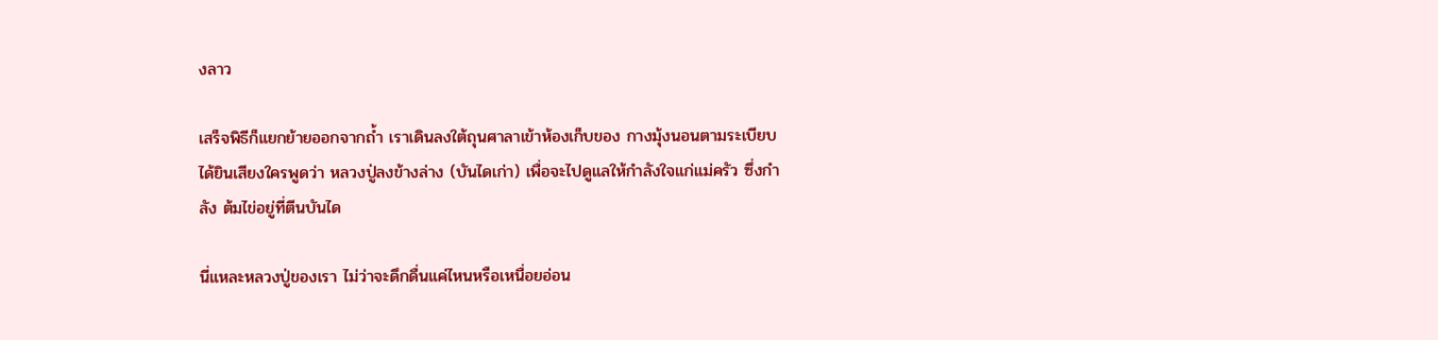งลาว

เสร็จพิธีก็แยกย้ายออกจากถ้ำ เราเดินลงใต้ถุนศาลาเข้าห้องเก็บของ กางมุ้งนอนตามระเบียบ ได้ยินเสียงใครพูดว่า หลวงปู่ลงข้างล่าง (บันไดเก่า) เพื่อจะไปดูแลให้กำลังใจแก่แม่ครัว ซึ่งกำลัง ต้มไข่อยู่ที่ตีนบันได

นี่แหละหลวงปู่ของเรา ไม่ว่าจะดึกดื่นแค่ไหนหรือเหนื่อยอ่อน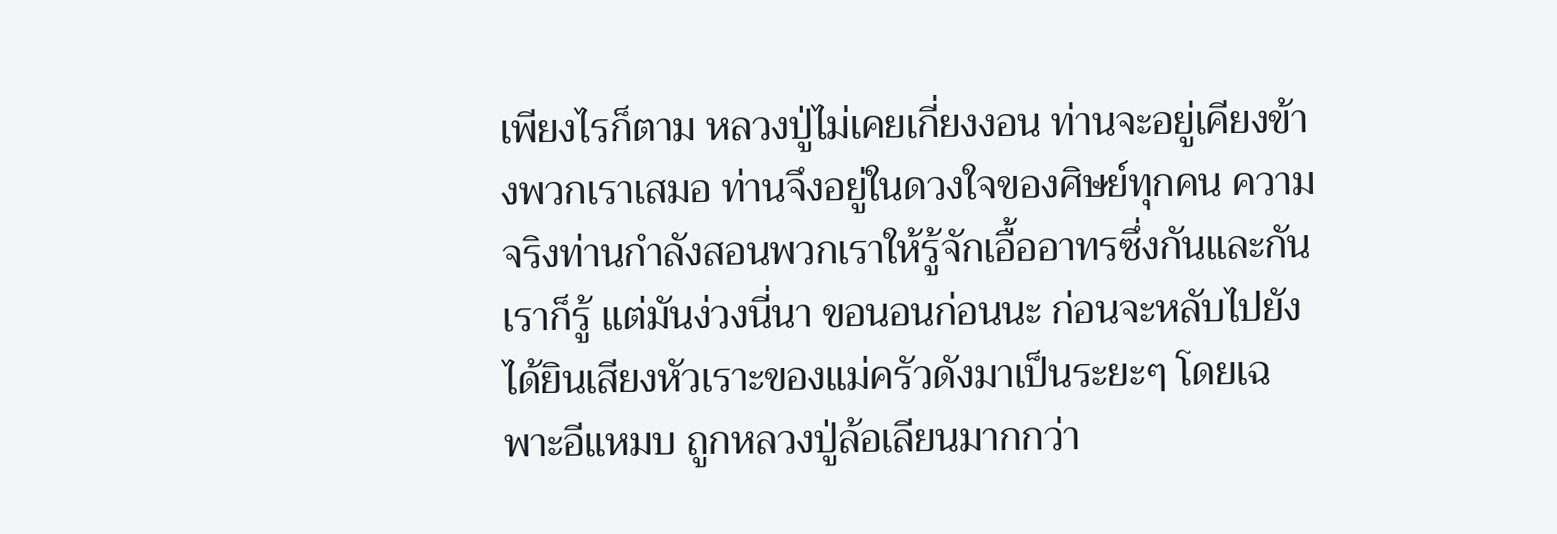เพียงไรก็ตาม หลวงปู่ไม่เคยเกี่ยงงอน ท่านจะอยู่เคียงข้างพวกเราเสมอ ท่านจึงอยู่ในดวงใจของศิษย์ทุกคน ความจริงท่านกำลังสอนพวกเราให้รู้จักเอื้ออาทรซึ่งกันและกัน เราก็รู้ แต่มันง่วงนี่นา ขอนอนก่อนนะ ก่อนจะหลับไปยังได้ยินเสียงหัวเราะของแม่ครัวดังมาเป็นระยะๆ โดยเฉพาะอีแหมบ ถูกหลวงปู่ล้อเลียนมากกว่า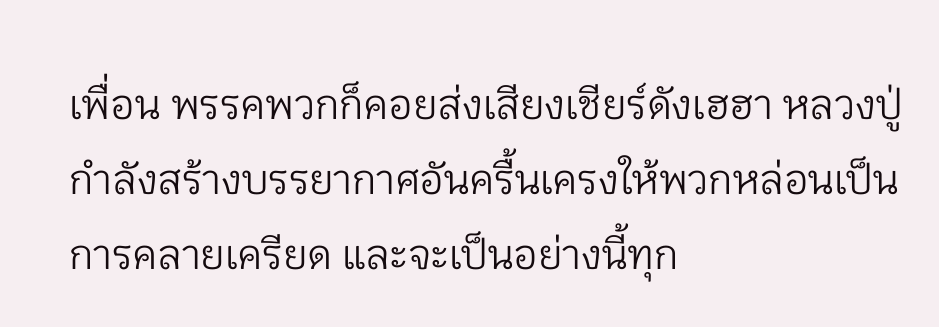เพื่อน พรรคพวกก็คอยส่งเสียงเชียร์ดังเฮฮา หลวงปู่กำลังสร้างบรรยากาศอันครื้นเครงให้พวกหล่อนเป็นการคลายเครียด และจะเป็นอย่างนี้ทุก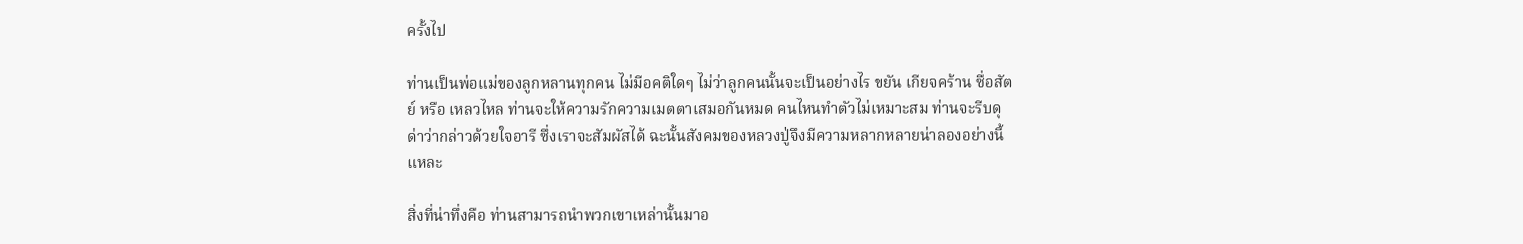ครั้งไป

ท่านเป็นพ่อแม่ของลูกหลานทุกคน ไม่มีอคติใดๆ ไม่ว่าลูกคนนั้นจะเป็นอย่างไร ขยัน เกียจคร้าน ซื่อสัตย์ หรือ เหลวไหล ท่านจะให้ความรักความเมตตาเสมอกันหมด คนไหนทำตัวไม่เหมาะสม ท่านจะรีบดุด่าว่ากล่าวด้วยใจอารี ซึ่งเราจะสัมผัสได้ ฉะนั้นสังคมของหลวงปู่จึงมีความหลากหลายน่าลองอย่างนี้แหละ

สิ่งที่น่าทึ่งคือ ท่านสามารถนำพวกเขาเหล่านั้นมาอ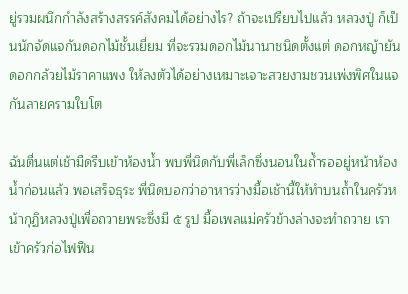ยู่รวมผนึกกำลังสร้างสรรค์สังคมได้อย่างไร? ถ้าจะเปรียบไปแล้ว หลวงปู่ ก็เป็นนักจัดแจกันดอกไม้ชั้นเยี่ยม ที่จะรวมดอกไม้นานาชนิดตั้งแต่ ดอกหญ้ายันดอกกล้วยไม้ราคาแพง ให้ลงตัวได้อย่างเหมาะเจาะสวยงามชวนเพ่งพิศในแจกันลายครามใบโต

ฉันตื่นแต่เช้ามืดรีบเข้าห้องน้ำ พบพี่นิดกับพี่เล็กซึ่งนอนในถ้ำรออยู่หน้าห้องน้ำก่อนแล้ว พอเสร็จธุระ พี่นิดบอกว่าอาหารว่างมื้อเช้านี้ให้ทำบนถ้ำในครัวหน้ากุฏิหลวงปู่เพื่อถวายพระซึ่งมี ๕ รูป มื้อเพลแม่ครัวข้างล่างจะทำถวาย เราเข้าครัวก่อไฟฟืน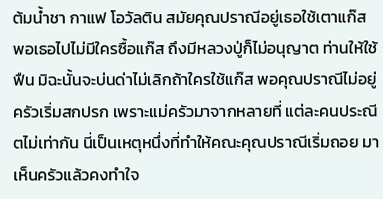ต้มน้ำชา กาแฟ โอวัลติน สมัยคุณปราณีอยู่เธอใช้เตาแก๊ส พอเธอไปไม่มีใครซื้อแก๊ส ถึงมีหลวงปู่ก็ไม่อนุญาต ท่านให้ใช้ฟืน มิฉะนั้นจะบ่นด่าไม่เลิกถ้าใครใช้แก๊ส พอคุณปราณีไม่อยู่ ครัวเริ่มสกปรก เพราะแม่ครัวมาจากหลายที่ แต่ละคนประณีตไม่เท่ากัน นี่เป็นเหตุหนึ่งที่ทำให้คณะคุณปราณีเริ่มถอย มาเห็นครัวแล้วคงทำใจ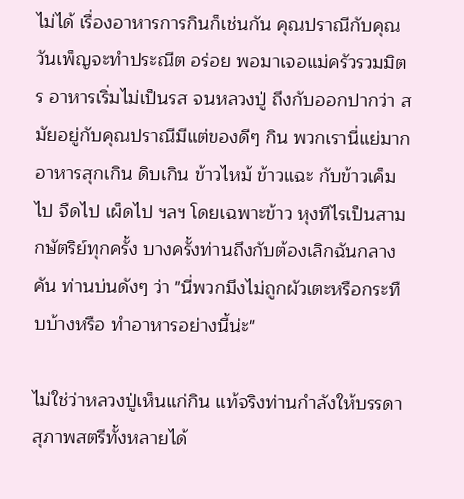ไม่ได้ เรื่องอาหารการกินก็เช่นกัน คุณปราณีกับคุณวันเพ็ญจะทำประณีต อร่อย พอมาเจอแม่ครัวรวมมิตร อาหารเริ่มไม่เป็นรส จนหลวงปู่ ถึงกับออกปากว่า สมัยอยู่กับคุณปราณีมีแต่ของดีๆ กิน พวกเรานี่แย่มาก อาหารสุกเกิน ดิบเกิน ข้าวไหม้ ข้าวแฉะ กับข้าวเค็มไป จืดไป เผ็ดไป ฯลฯ โดยเฉพาะข้าว หุงทีไรเป็นสามกษัตริย์ทุกครั้ง บางครั้งท่านถึงกับต้องเลิกฉันกลางคัน ท่านบ่นดังๆ ว่า "นี่พวกมึงไม่ถูกผัวเตะหรือกระทืบบ้างหรือ ทำอาหารอย่างนี้น่ะ"

ไม่ใช่ว่าหลวงปู่เห็นแก่กิน แท้จริงท่านกำลังให้บรรดาสุภาพสตรีทั้งหลายได้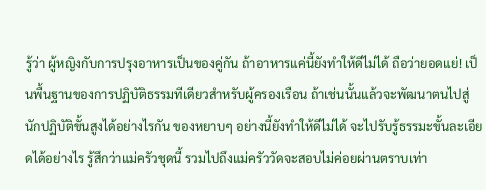รู้ว่า ผู้หญิงกับการปรุงอาหารเป็นของคู่กัน ถ้าอาหารแค่นี้ยังทำให้ดีไม่ได้ ถือว่ายอดแย่! เป็นพื้นฐานของการปฏิบัติธรรมทีเดียวสำหรับผู้ครองเรือน ถ้าเช่นนั้นแล้วจะพัฒนาตนไปสู่นักปฏิบัติขั้นสูงได้อย่างไรกัน ของหยาบๆ อย่างนี้ยังทำให้ดีไม่ได้ จะไปรับรู้ธรรมะขั้นละเอียดได้อย่างไร รู้สึกว่าแม่ครัวชุดนี้ รวมไปถึงแม่ครัววัดจะสอบไม่ค่อยผ่านตราบเท่า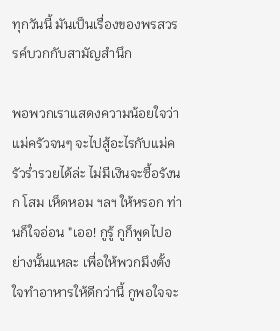ทุกวันนี้ มันเป็นเรื่องของพรสวรรค์บวกกับสามัญสำนึก

พอพวกเราแสดงความน้อยใจว่าแม่ครัวจนๆ จะไปสู้อะไรกับแม่ครัวร่ำรวยได้ล่ะ ไม่มีเงินจะซื้อรังนก โสม เห็ดหอม ฯลฯ ให้หรอก ท่านก็ใจอ่อน "เออ! กูรู้ กูก็พูดไปอย่างนั้นแหละ เพื่อให้พวกมึงตั้งใจทำอาหารให้ดีกว่านี้ กูพอใจจะ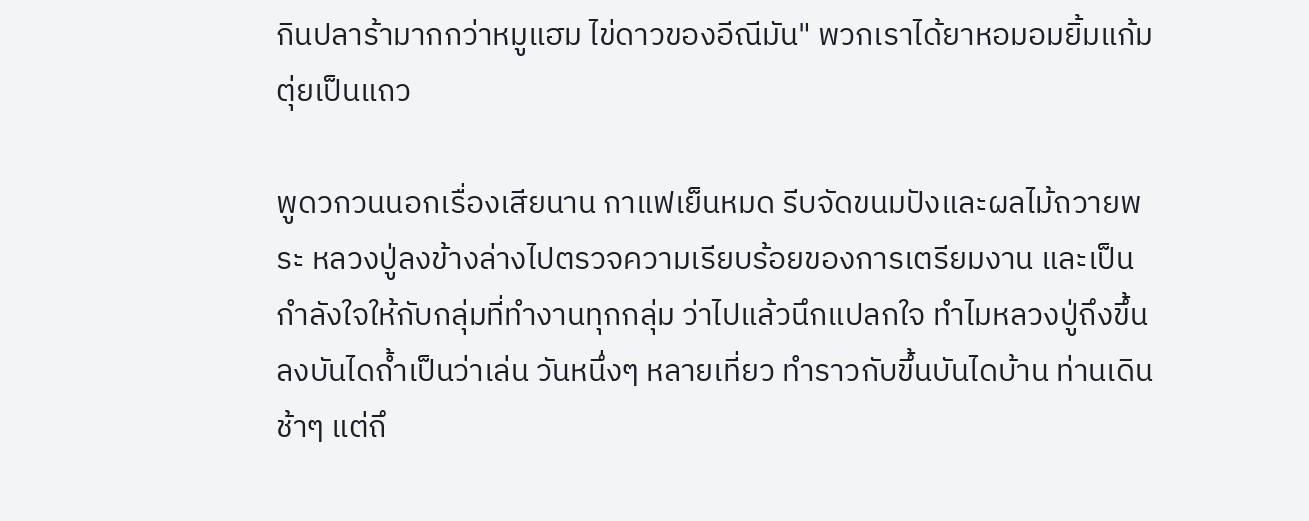กินปลาร้ามากกว่าหมูแฮม ไข่ดาวของอีณีมัน" พวกเราได้ยาหอมอมยิ้มแก้มตุ่ยเป็นแถว

พูดวกวนนอกเรื่องเสียนาน กาแฟเย็นหมด รีบจัดขนมปังและผลไม้ถวายพระ หลวงปู่ลงข้างล่างไปตรวจความเรียบร้อยของการเตรียมงาน และเป็นกำลังใจให้กับกลุ่มที่ทำงานทุกกลุ่ม ว่าไปแล้วนึกแปลกใจ ทำไมหลวงปู่ถึงขึ้นลงบันไดถ้ำเป็นว่าเล่น วันหนึ่งๆ หลายเที่ยว ทำราวกับขึ้นบันไดบ้าน ท่านเดินช้าๆ แต่ถึ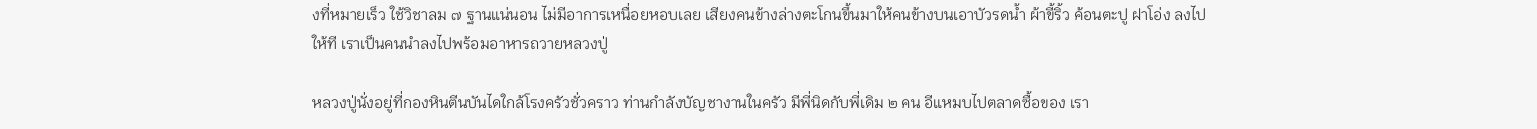งที่หมายเร็ว ใช้วิชาลม ๗ ฐานแน่นอน ไม่มีอาการเหนื่อยหอบเลย เสียงคนข้างล่างตะโกนขึ้นมาให้คนข้างบนเอาบัวรดน้ำ ผ้าขี้ริ้ว ค้อนตะปู ฝาโอ่ง ลงไปให้ที เราเป็นคนนำลงไปพร้อมอาหารถวายหลวงปู่

หลวงปู่นั่งอยู่ที่กองหินตีนบันไดใกล้โรงครัวชั่วคราว ท่านกำลังบัญชางานในครัว มีพี่นิดกับพี่เดิม ๒ คน อีแหมบไปตลาดซื้อของ เรา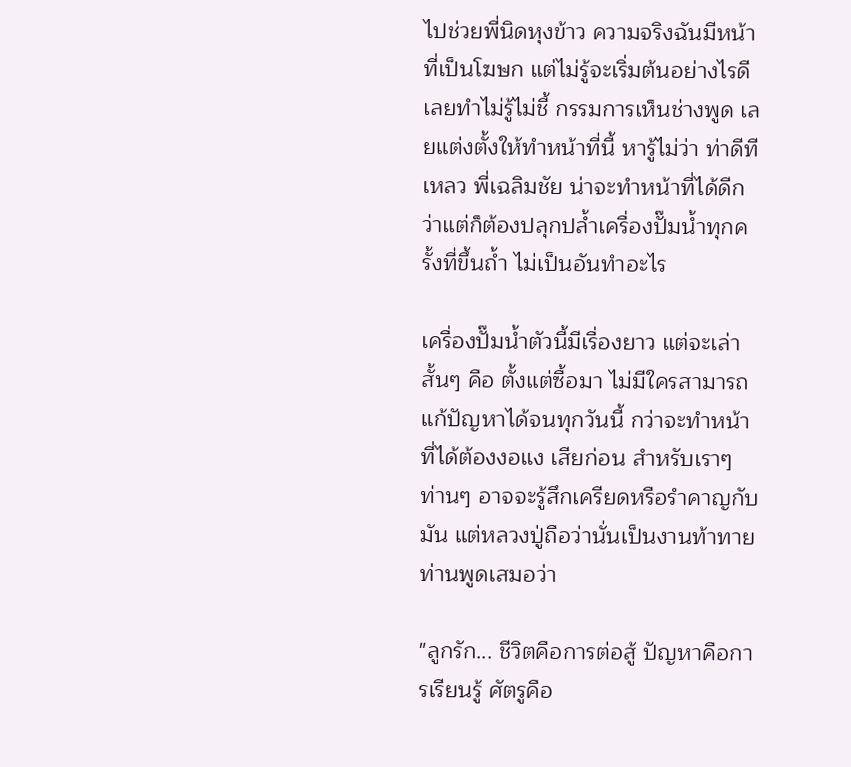ไปช่วยพี่นิดหุงข้าว ความจริงฉันมีหน้าที่เป็นโฆษก แต่ไม่รู้จะเริ่มต้นอย่างไรดี เลยทำไม่รู้ไม่ชี้ กรรมการเห็นช่างพูด เลยแต่งตั้งให้ทำหน้าที่นี้ หารู้ไม่ว่า ท่าดีทีเหลว พี่เฉลิมชัย น่าจะทำหน้าที่ได้ดีกว่าแต่ก็ต้องปลุกปล้ำเครื่องปั๊มน้ำทุกครั้งที่ขึ้นถ้ำ ไม่เป็นอันทำอะไร

เครื่องปั๊มน้ำตัวนี้มีเรื่องยาว แต่จะเล่าสั้นๆ คือ ตั้งแต่ซื้อมา ไม่มีใครสามารถแก้ปัญหาได้จนทุกวันนี้ กว่าจะทำหน้าที่ได้ต้องงอแง เสียก่อน สำหรับเราๆ ท่านๆ อาจจะรู้สึกเครียดหรือรำคาญกับมัน แต่หลวงปู่ถือว่านั่นเป็นงานท้าทาย ท่านพูดเสมอว่า

"ลูกรัก... ชีวิตคือการต่อสู้ ปัญหาคือการเรียนรู้ ศัตรูคือ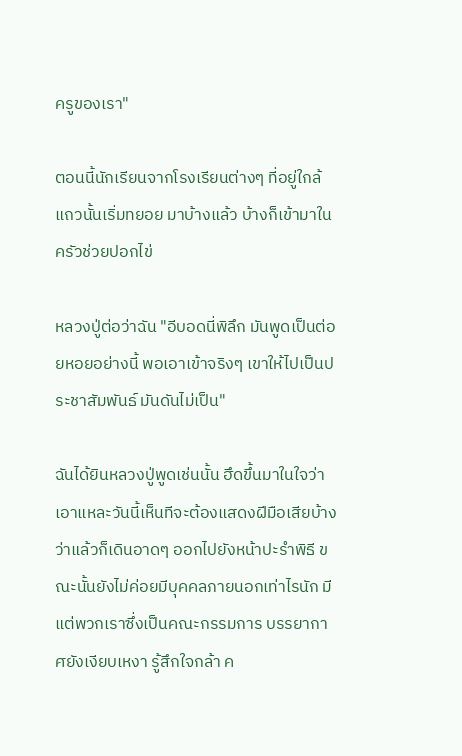ครูของเรา"

ตอนนี้นักเรียนจากโรงเรียนต่างๆ ที่อยู่ใกล้แถวนั้นเริ่มทยอย มาบ้างแล้ว บ้างก็เข้ามาในครัวช่วยปอกไข่

หลวงปู่ต่อว่าฉัน "อีบอดนี่พิลึก มันพูดเป็นต่อยหอยอย่างนี้ พอเอาเข้าจริงๆ เขาให้ไปเป็นประชาสัมพันธ์ มันดันไม่เป็น"

ฉันได้ยินหลวงปู่พูดเช่นนั้น ฮึดขึ้นมาในใจว่า เอาแหละวันนี้เห็นทีจะต้องแสดงฝีมือเสียบ้าง ว่าแล้วก็เดินอาดๆ ออกไปยังหน้าปะรำพิธี ขณะนั้นยังไม่ค่อยมีบุคคลภายนอกเท่าไรนัก มีแต่พวกเราซึ่งเป็นคณะกรรมการ บรรยากาศยังเงียบเหงา รู้สึกใจกล้า ค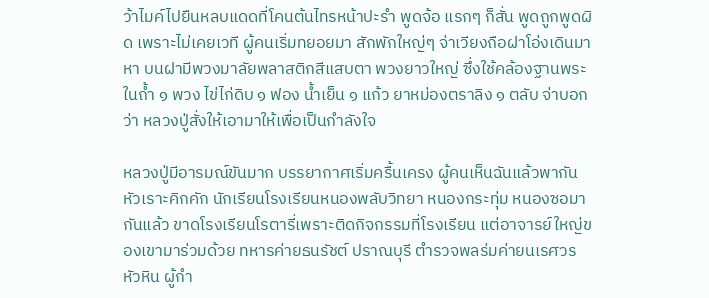ว้าไมค์ไปยืนหลบแดดที่โคนต้นไทรหน้าปะรำ พูดจ้อ แรกๆ ก็สั่น พูดถูกพูดผิด เพราะไม่เคยเวที ผู้คนเริ่มทยอยมา สักพักใหญ่ๆ จ่าเวียงถือฝาโอ่งเดินมาหา บนฝามีพวงมาลัยพลาสติกสีแสบตา พวงยาวใหญ่ ซึ่งใช้คล้องฐานพระในถ้ำ ๑ พวง ไข่ไก่ดิบ ๑ ฟอง น้ำเย็น ๑ แก้ว ยาหม่องตราลิง ๑ ตลับ จ่าบอกว่า หลวงปู่สั่งให้เอามาให้เพื่อเป็นกำลังใจ

หลวงปู่มีอารมณ์ขันมาก บรรยากาศเริ่มครื้นเครง ผู้คนเห็นฉันแล้วพากันหัวเราะคิกคัก นักเรียนโรงเรียนหนองพลับวิทยา หนองกระทุ่ม หนองซอมากันแล้ว ขาดโรงเรียนโรตารี่เพราะติดกิจกรรมที่โรงเรียน แต่อาจารย์ใหญ่ของเขามาร่วมด้วย ทหารค่ายธนรัชต์ ปราณบุรี ตำรวจพลร่มค่ายนเรศวร หัวหิน ผู้กำ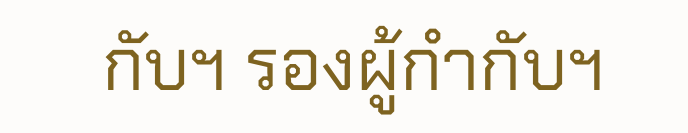กับฯ รองผู้กำกับฯ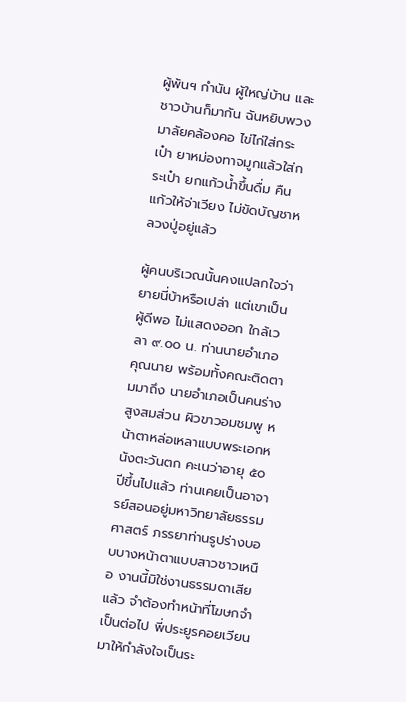ผู้พันฯ กำนัน ผู้ใหญ่บ้าน และชาวบ้านก็มากัน ฉันหยิบพวงมาลัยคล้องคอ ไข่ไก่ใส่กระเป๋า ยาหม่องทาจมูกแล้วใส่กระเป๋า ยกแก้วน้ำขึ้นดื่ม คืนแก้วให้จ่าเวียง ไม่ขัดบัญชาหลวงปู่อยู่แล้ว

ผู้คนบริเวณนั้นคงแปลกใจว่า ยายนี่บ้าหรือเปล่า แต่เขาเป็น ผู้ดีพอ ไม่แสดงออก ใกล้เวลา ๙.๐๐ น. ท่านนายอำเภอ คุณนาย พร้อมทั้งคณะติดตามมาถึง นายอำเภอเป็นคนร่างสูงสมส่วน ผิวขาวอมชมพู หน้าตาหล่อเหลาแบบพระเอกหนังตะวันตก คะเนว่าอายุ ๕๐ ปีขึ้นไปแล้ว ท่านเคยเป็นอาจารย์สอนอยู่มหาวิทยาลัยธรรมศาสตร์ ภรรยาท่านรูปร่างบอบบางหน้าตาแบบสาวชาวเหนือ งานนี้มิใช่งานธรรมดาเสียแล้ว จำต้องทำหน้าที่โฆษกจำเป็นต่อไป พี่ประยูรคอยเวียนมาให้กำลังใจเป็นระ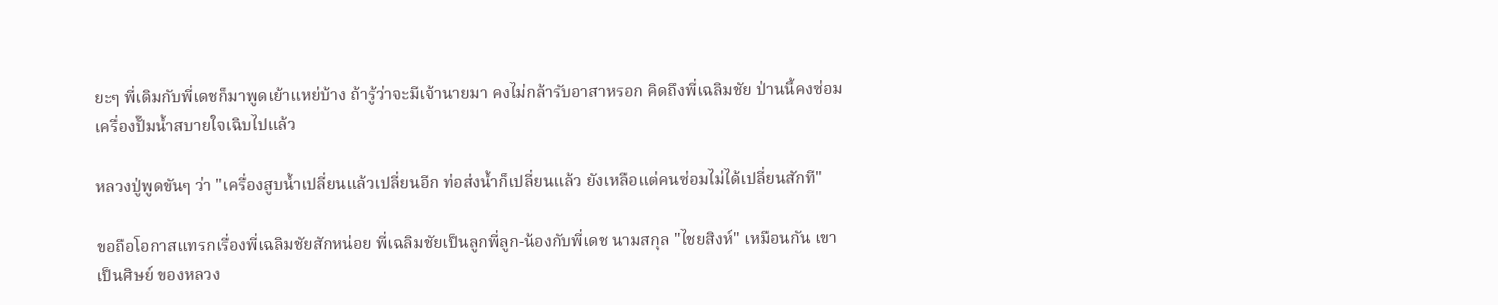ยะๆ พี่เดิมกับพี่เดชก็มาพูดเย้าแหย่บ้าง ถ้ารู้ว่าจะมีเจ้านายมา คงไม่กล้ารับอาสาหรอก คิดถึงพี่เฉลิมชัย ป่านนี้คงซ่อมเครื่องปั๊มน้ำสบายใจเฉิบไปแล้ว

หลวงปู่พูดขันๆ ว่า "เครื่องสูบน้ำเปลี่ยนแล้วเปลี่ยนอีก ท่อส่งน้ำก็เปลี่ยนแล้ว ยังเหลือแต่คนซ่อมไม่ได้เปลี่ยนสักที"

ขอถือโอกาสแทรกเรื่องพี่เฉลิมชัยสักหน่อย พี่เฉลิมชัยเป็นลูกพี่ลูก-น้องกับพี่เดช นามสกุล "ไชยสิงห์" เหมือนกัน เขาเป็นศิษย์ ของหลวง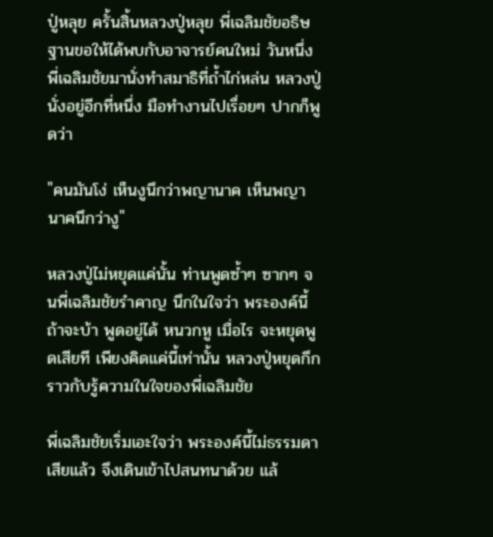ปู่หลุย ครั้นสิ้นหลวงปู่หลุย พี่เฉลิมชัยอธิษฐานขอให้ได้พบกับอาจารย์คนใหม่ วันหนึ่งพี่เฉลิมชัยมานั่งทำสมาธิที่ถ้ำไก่หล่น หลวงปู่นั่งอยู่อีกที่หนึ่ง มือทำงานไปเรื่อยๆ ปากก็พูดว่า

"คนมันโง่ เห็นงูนึกว่าพญานาค เห็นพญานาคนึกว่างู"

หลวงปู่ไม่หยุดแค่นั้น ท่านพูดซ้ำๆ ซากๆ จนพี่เฉลิมชัยรำคาญ นึกในใจว่า พระองค์นี้ถ้าจะบ้า พูดอยู่ได้ หนวกหู เมื่อไร จะหยุดพูดเสียที เพียงคิดแค่นี้เท่านั้น หลวงปู่หยุดกึก ราวกับรู้ความในใจของพี่เฉลิมชัย

พี่เฉลิมชัยเริ่มเอะใจว่า พระองค์นี้ไม่ธรรมดาเสียแล้ว จึงเดินเข้าไปสนทนาด้วย แล้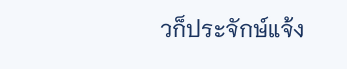วก็ประจักษ์แจ้ง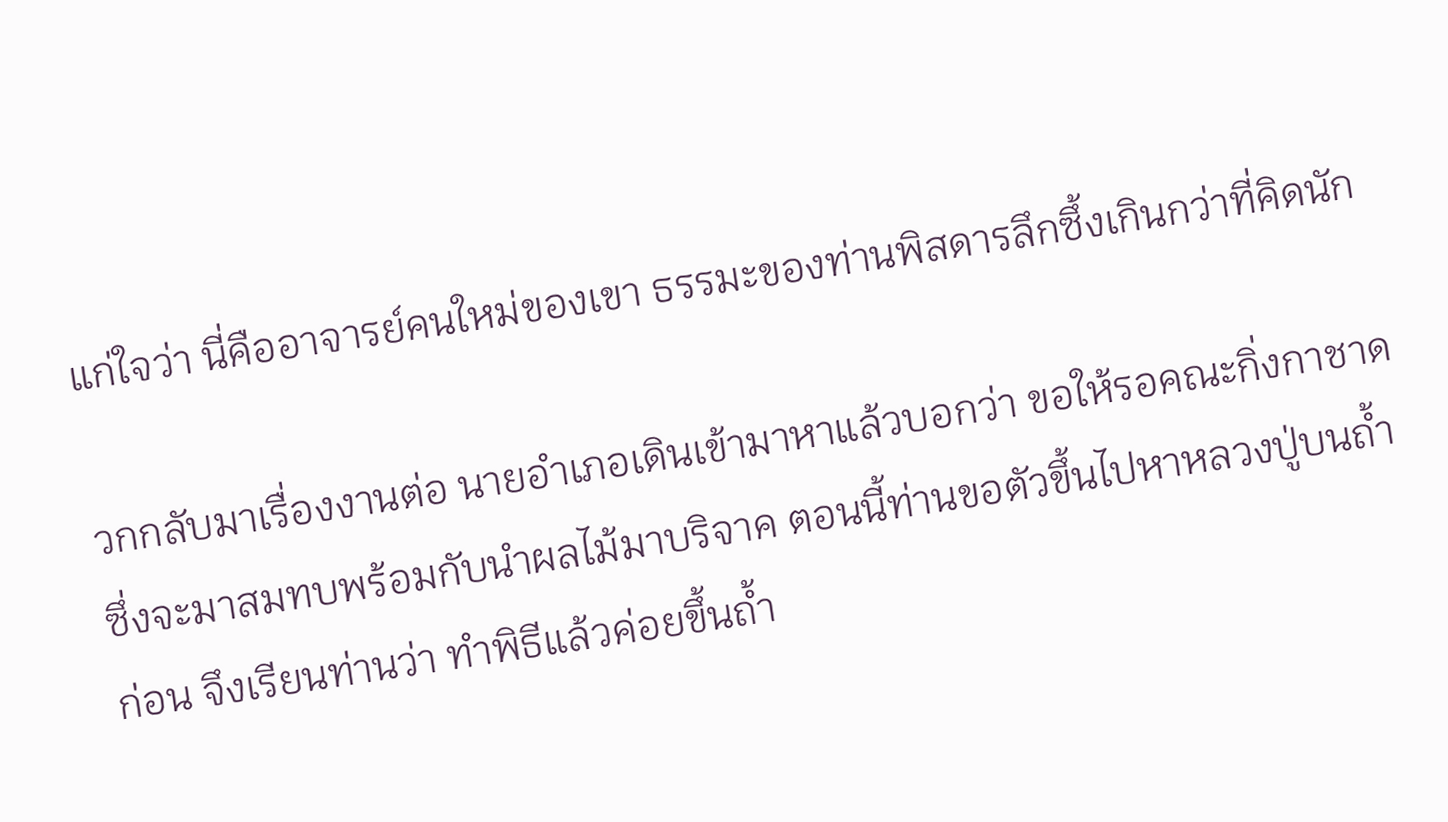แก่ใจว่า นี่คืออาจารย์คนใหม่ของเขา ธรรมะของท่านพิสดารลึกซึ้งเกินกว่าที่คิดนัก

วกกลับมาเรื่องงานต่อ นายอำเภอเดินเข้ามาหาแล้วบอกว่า ขอให้รอคณะกิ่งกาชาด ซึ่งจะมาสมทบพร้อมกับนำผลไม้มาบริจาค ตอนนี้ท่านขอตัวขึ้นไปหาหลวงปู่บนถ้ำก่อน จึงเรียนท่านว่า ทำพิธีแล้วค่อยขึ้นถ้ำ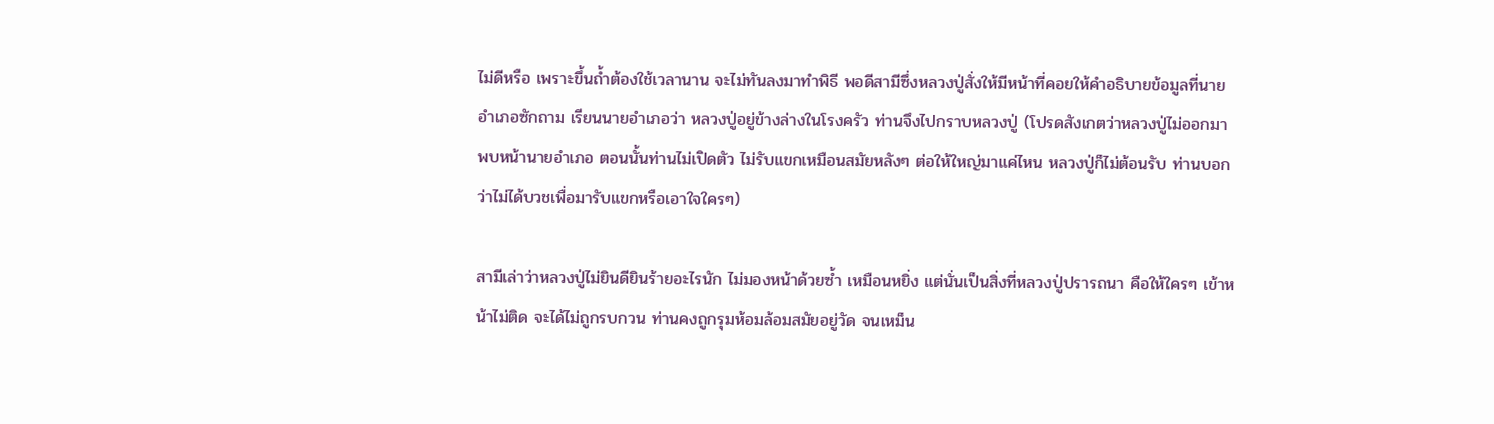ไม่ดีหรือ เพราะขึ้นถ้ำต้องใช้เวลานาน จะไม่ทันลงมาทำพิธี พอดีสามีซึ่งหลวงปู่สั่งให้มีหน้าที่คอยให้คำอธิบายข้อมูลที่นายอำเภอซักถาม เรียนนายอำเภอว่า หลวงปู่อยู่ข้างล่างในโรงครัว ท่านจึงไปกราบหลวงปู่ (โปรดสังเกตว่าหลวงปู่ไม่ออกมาพบหน้านายอำเภอ ตอนนั้นท่านไม่เปิดตัว ไม่รับแขกเหมือนสมัยหลังๆ ต่อให้ใหญ่มาแค่ไหน หลวงปู่ก็ไม่ต้อนรับ ท่านบอกว่าไม่ได้บวชเพื่อมารับแขกหรือเอาใจใครๆ)

สามีเล่าว่าหลวงปู่ไม่ยินดียินร้ายอะไรนัก ไม่มองหน้าด้วยซ้ำ เหมือนหยิ่ง แต่นั่นเป็นสิ่งที่หลวงปู่ปรารถนา คือให้ใครๆ เข้าหน้าไม่ติด จะได้ไม่ถูกรบกวน ท่านคงถูกรุมห้อมล้อมสมัยอยู่วัด จนเหม็น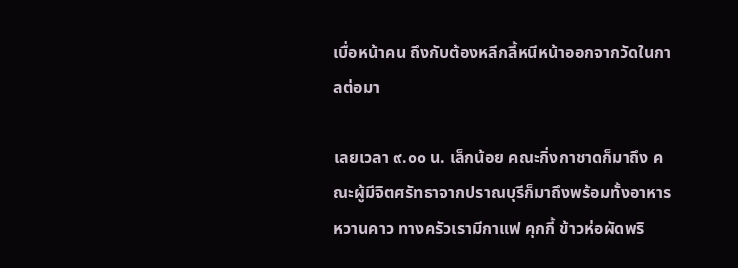เบื่อหน้าคน ถึงกับต้องหลีกลี้หนีหน้าออกจากวัดในกาลต่อมา

เลยเวลา ๙.๐๐ น. เล็กน้อย คณะกิ่งกาชาดก็มาถึง คณะผู้มีจิตศรัทธาจากปราณบุรีก็มาถึงพร้อมทั้งอาหารหวานคาว ทางครัวเรามีกาแฟ คุกกี้ ข้าวห่อผัดพริ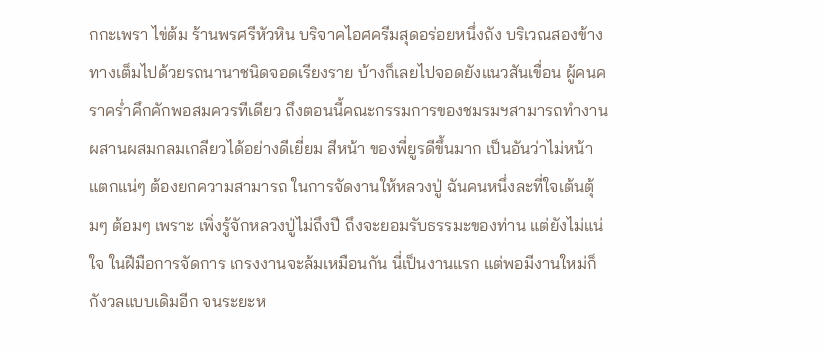กกะเพรา ไข่ต้ม ร้านพรศรีหัวหิน บริจาคไอศครีมสุดอร่อยหนึ่งถัง บริเวณสองข้างทางเต็มไปด้วยรถนานาชนิดจอดเรียงราย บ้างก็เลยไปจอดยังแนวสันเขื่อน ผู้คนคราคร่ำคึกคักพอสมควรทีเดียว ถึงตอนนี้คณะกรรมการของชมรมฯสามารถทำงานผสานผสมกลมเกลียวได้อย่างดีเยี่ยม สีหน้า ของพี่ยูรดีขึ้นมาก เป็นอันว่าไม่หน้าแตกแน่ๆ ต้องยกความสามารถ ในการจัดงานให้หลวงปู่ ฉันคนหนึ่งละที่ใจเต้นตุ้มๆ ต้อมๆ เพราะ เพิ่งรู้จักหลวงปู่ไม่ถึงปี ถึงจะยอมรับธรรมะของท่าน แต่ยังไม่แน่ใจ ในฝีมือการจัดการ เกรงงานจะล้มเหมือนกัน นี่เป็นงานแรก แต่พอมีงานใหม่ก็กังวลแบบเดิมอีก จนระยะห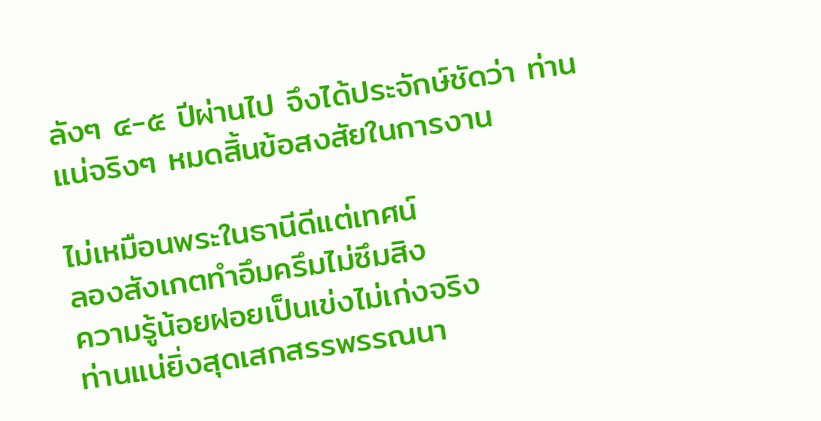ลังๆ ๔-๕ ปีผ่านไป จึงได้ประจักษ์ชัดว่า ท่านแน่จริงๆ หมดสิ้นข้อสงสัยในการงาน

ไม่เหมือนพระในธานีดีแต่เทศน์
ลองสังเกตทำอึมครึมไม่ซึมสิง
ความรู้น้อยฝอยเป็นเข่งไม่เก่งจริง
ท่านแน่ยิ่งสุดเสกสรรพรรณนา